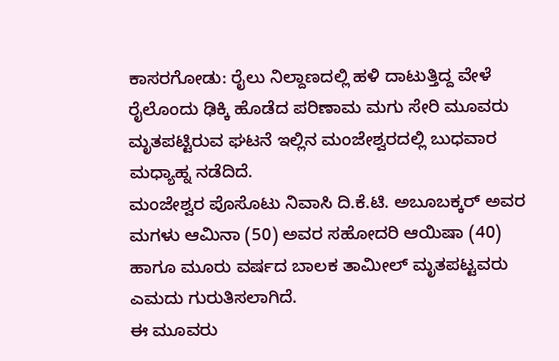ಕಾಸರಗೋಡು: ರೈಲು ನಿಲ್ದಾಣದಲ್ಲಿ ಹಳಿ ದಾಟುತ್ತಿದ್ದ ವೇಳೆ ರೈಲೊಂದು ಢಿಕ್ಕಿ ಹೊಡೆದ ಪರಿಣಾಮ ಮಗು ಸೇರಿ ಮೂವರು ಮೃತಪಟ್ಟಿರುವ ಘಟನೆ ಇಲ್ಲಿನ ಮಂಜೇಶ್ವರದಲ್ಲಿ ಬುಧವಾರ ಮಧ್ಯಾಹ್ನ ನಡೆದಿದೆ.
ಮಂಜೇಶ್ವರ ಪೊಸೊಟು ನಿವಾಸಿ ದಿ.ಕೆ.ಟಿ. ಅಬೂಬಕ್ಕರ್ ಅವರ ಮಗಳು ಆಮಿನಾ (50) ಅವರ ಸಹೋದರಿ ಆಯಿಷಾ (40) ಹಾಗೂ ಮೂರು ವರ್ಷದ ಬಾಲಕ ತಾಮೀಲ್ ಮೃತಪಟ್ಟವರು ಎಮದು ಗುರುತಿಸಲಾಗಿದೆ.
ಈ ಮೂವರು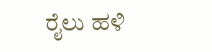ರೈಲು ಹಳಿ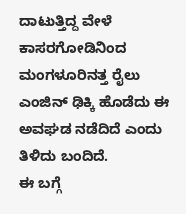ದಾಟುತ್ತಿದ್ದ ವೇಳೆ ಕಾಸರಗೋಡಿನಿಂದ ಮಂಗಳೂರಿನತ್ತ ರೈಲು ಎಂಜಿನ್ ಢಿಕ್ಕಿ ಹೊಡೆದು ಈ ಅವಘಡ ನಡೆದಿದೆ ಎಂದು ತಿಳಿದು ಬಂದಿದೆ.
ಈ ಬಗ್ಗೆ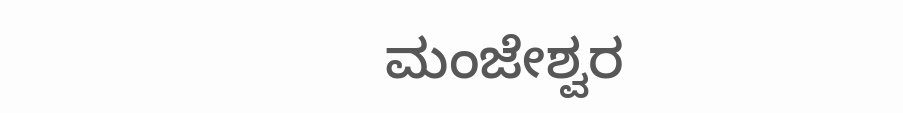ಮಂಜೇಶ್ವರ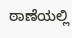ಠಾಣೆಯಲ್ಲಿ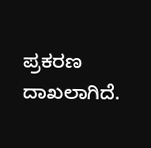ಪ್ರಕರಣ ದಾಖಲಾಗಿದೆ.